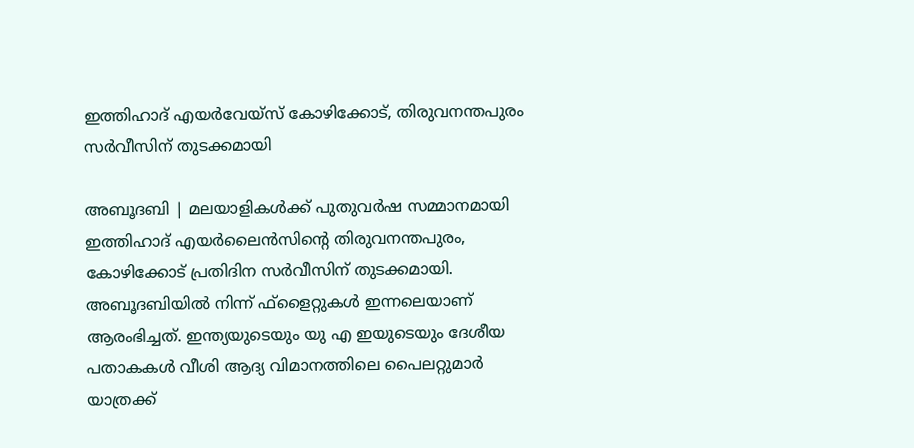ഇത്തിഹാദ് എയര്‍വേയ്സ് കോഴിക്കോട്, തിരുവനന്തപുരം സര്‍വീസിന് തുടക്കമായി

അബൂദബി | മലയാളികള്‍ക്ക് പുതുവര്‍ഷ സമ്മാനമായി ഇത്തിഹാദ് എയര്‍ലൈന്‍സിന്റെ തിരുവനന്തപുരം, കോഴിക്കോട് പ്രതിദിന സര്‍വീസിന് തുടക്കമായി. അബൂദബിയില്‍ നിന്ന് ഫ്‌ളൈറ്റുകള്‍ ഇന്നലെയാണ് ആരംഭിച്ചത്. ഇന്ത്യയുടെയും യു എ ഇയുടെയും ദേശീയ പതാകകള്‍ വീശി ആദ്യ വിമാനത്തിലെ പൈലറ്റുമാര്‍ യാത്രക്ക്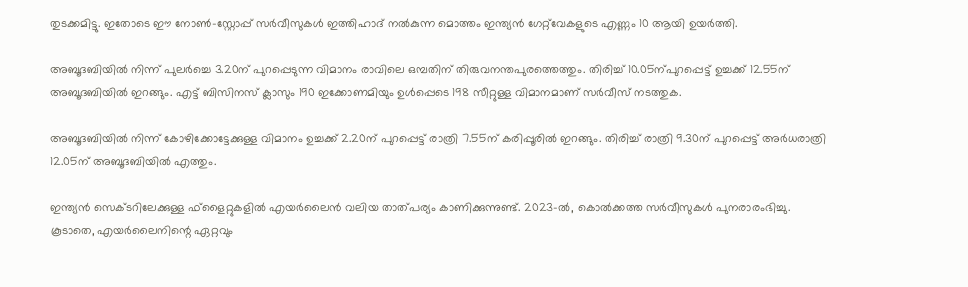തുടക്കമിട്ടു. ഇതോടെ ഈ നോണ്‍-സ്റ്റോപ്പ് സര്‍വീസുകള്‍ ഇത്തിഹാദ് നല്‍കുന്ന മൊത്തം ഇന്ത്യന്‍ ഗേറ്റ്‌വേകളുടെ എണ്ണം 10 ആയി ഉയര്‍ത്തി.

അബൂദബിയില്‍ നിന്ന് പുലര്‍ച്ചെ 3.20ന് പുറപ്പെടുന്ന വിമാനം രാവിലെ ഒമ്പതിന് തിരുവനന്തപുരത്തെത്തും. തിരിച്ച് 10.05ന്പുറപ്പെട്ട് ഉച്ചക്ക് 12.55ന് അബൂദബിയില്‍ ഇറങ്ങും. എട്ട് ബിസിനസ് ക്ലാസും 190 ഇക്കോണമിയും ഉള്‍പ്പെടെ 198 സീറ്റുള്ള വിമാനമാണ് സര്‍വീസ് നടത്തുക.

അബൂദബിയില്‍ നിന്ന് കോഴിക്കോട്ടേക്കുള്ള വിമാനം ഉച്ചക്ക് 2.20ന് പുറപ്പെട്ട് രാത്രി 7.55ന് കരിപ്പൂരില്‍ ഇറങ്ങും. തിരിച്ച് രാത്രി 9.30ന് പുറപ്പെട്ട് അര്‍ധരാത്രി 12.05ന് അബൂദബിയില്‍ എത്തും.

ഇന്ത്യന്‍ സെക്ടറിലേക്കുള്ള ഫ്ളൈറ്റുകളില്‍ എയര്‍ലൈന്‍ വലിയ താത്പര്യം കാണിക്കുന്നുണ്ട്. 2023-ല്‍, കൊല്‍ക്കത്ത സര്‍വീസുകള്‍ പുനരാരംഭിച്ചു. കൂടാതെ, എയര്‍ലൈനിന്റെ ഏറ്റവും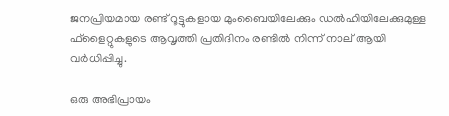ജനപ്രിയമായ രണ്ട് റൂട്ടുകളായ മുംബൈയിലേക്കും ഡല്‍ഹിയിലേക്കുമുള്ള ഫ്‌ളൈറ്റുകളുടെ ആവൃത്തി പ്രതിദിനം രണ്ടില്‍ നിന്ന് നാല് ആയി വര്‍ധിപ്പിച്ചു.

ഒരു അഭിപ്രായം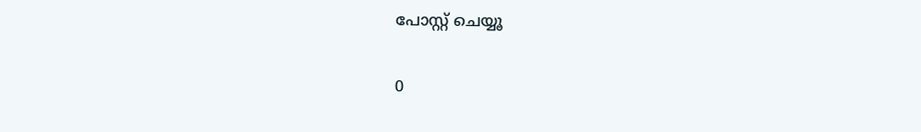പോസ്റ്റ് ചെയ്യൂ

0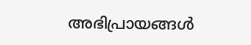അഭിപ്രായങ്ങള്‍